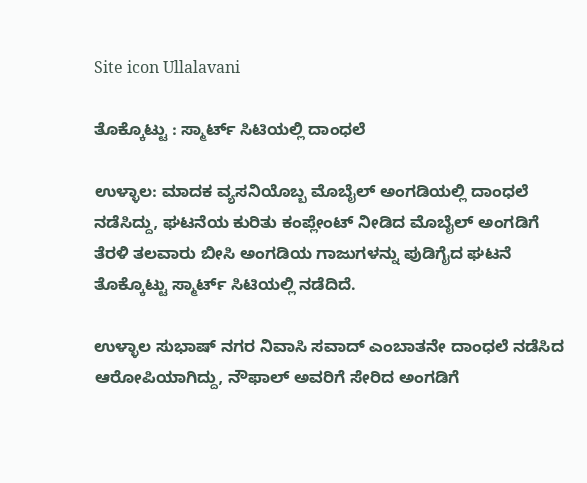Site icon Ullalavani

ತೊಕ್ಕೊಟ್ಟು : ಸ್ಮಾರ್ಟ್ ಸಿಟಿಯಲ್ಲಿ ದಾಂಧಲೆ

ಉಳ್ಳಾಲ: ಮಾದಕ ವ್ಯಸನಿಯೊಬ್ಬ ಮೊಬೈಲ್ ಅಂಗಡಿಯಲ್ಲಿ ದಾಂಧಲೆ ನಡೆಸಿದ್ದು, ಘಟನೆಯ ಕುರಿತು ಕಂಪ್ಲೇಂಟ್ ನೀಡಿದ ಮೊಬೈಲ್ ಅಂಗಡಿಗೆ ತೆರಳಿ ತಲವಾರು ಬೀಸಿ ಅಂಗಡಿಯ ಗಾಜುಗಳನ್ನು ಪುಡಿಗೈದ ಘಟನೆ ತೊಕ್ಕೊಟ್ಟು ಸ್ಮಾರ್ಟ್ ಸಿಟಿಯಲ್ಲಿ ನಡೆದಿದೆ.

ಉಳ್ಳಾಲ ಸುಭಾಷ್ ನಗರ ನಿವಾಸಿ ಸವಾದ್ ಎಂಬಾತನೇ ದಾಂಧಲೆ ನಡೆಸಿದ ಆರೋಪಿಯಾಗಿದ್ದು, ನೌಫಾಲ್ ಅವರಿಗೆ ಸೇರಿದ ಅಂಗಡಿಗೆ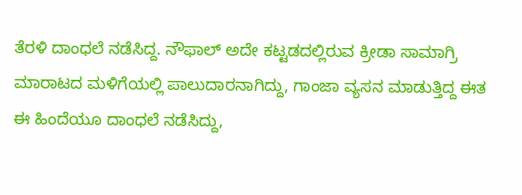ತೆರಳಿ ದಾಂಧಲೆ ನಡೆಸಿದ್ದ. ನೌಫಾಲ್ ಅದೇ ಕಟ್ಟಡದಲ್ಲಿರುವ ಕ್ರೀಡಾ ಸಾಮಾಗ್ರಿ ಮಾರಾಟದ ಮಳಿಗೆಯಲ್ಲಿ ಪಾಲುದಾರನಾಗಿದ್ದು, ಗಾಂಜಾ ವ್ಯಸನ ಮಾಡುತ್ತಿದ್ದ ಈತ ಈ ಹಿಂದೆಯೂ ದಾಂಧಲೆ ನಡೆಸಿದ್ದು,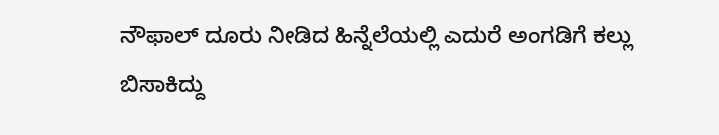ನೌಫಾಲ್ ದೂರು ನೀಡಿದ ಹಿನ್ನೆಲೆಯಲ್ಲಿ ಎದುರೆ ಅಂಗಡಿಗೆ ಕಲ್ಲು ಬಿಸಾಕಿದ್ದು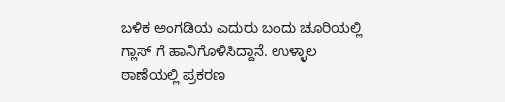ಬಳಿಕ ಅಂಗಡಿಯ ಎದುರು ಬಂದು ಚೂರಿಯಲ್ಲಿ ಗ್ಲಾಸ್ ಗೆ ಹಾನಿಗೊಳಿಸಿದ್ದಾನೆ. ಉಳ್ಳಾಲ ಠಾಣೆಯಲ್ಲಿ ಪ್ರಕರಣ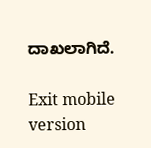ದಾಖಲಾಗಿದೆ.

Exit mobile version